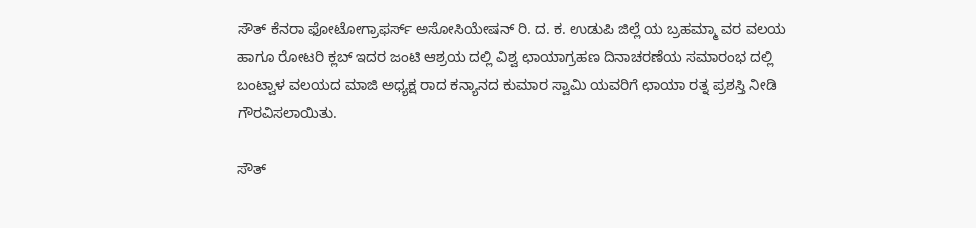ಸೌತ್ ಕೆನರಾ ಫೋಟೋಗ್ರಾಫರ್ಸ್ ಅಸೋಸಿಯೇಷನ್ ರಿ. ದ. ಕ. ಉಡುಪಿ ಜಿಲ್ಲೆ ಯ ಬ್ರಹಮ್ಮಾ ವರ ವಲಯ ಹಾಗೂ ರೋಟರಿ ಕ್ಲಬ್ ಇದರ ಜಂಟಿ ಆಶ್ರಯ ದಲ್ಲಿ ವಿಶ್ವ ಛಾಯಾಗ್ರಹಣ ದಿನಾಚರಣೆಯ ಸಮಾರಂಭ ದಲ್ಲಿ ಬಂಟ್ವಾಳ ವಲಯದ ಮಾಜಿ ಅಧ್ಯಕ್ಷ ರಾದ ಕನ್ಯಾನದ ಕುಮಾರ ಸ್ವಾಮಿ ಯವರಿಗೆ ಛಾಯಾ ರತ್ನ ಪ್ರಶಸ್ತಿ ನೀಡಿ ಗೌರವಿಸಲಾಯಿತು.

ಸೌತ್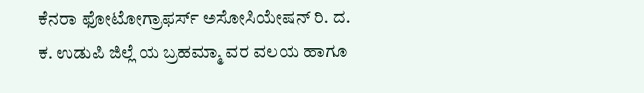ಕೆನರಾ ಫೋಟೋಗ್ರಾಫರ್ಸ್ ಅಸೋಸಿಯೇಷನ್ ರಿ. ದ. ಕ. ಉಡುಪಿ ಜಿಲ್ಲೆ ಯ ಬ್ರಹಮ್ಮಾ ವರ ವಲಯ ಹಾಗೂ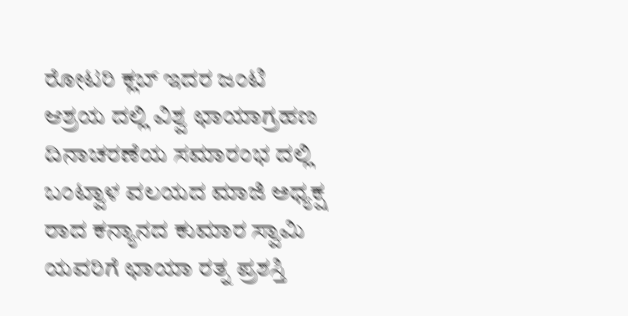ರೋಟರಿ ಕ್ಲಬ್ ಇದರ ಜಂಟಿ ಆಶ್ರಯ ದಲ್ಲಿ ವಿಶ್ವ ಛಾಯಾಗ್ರಹಣ ದಿನಾಚರಣೆಯ ಸಮಾರಂಭ ದಲ್ಲಿ ಬಂಟ್ವಾಳ ವಲಯದ ಮಾಜಿ ಅಧ್ಯಕ್ಷ ರಾದ ಕನ್ಯಾನದ ಕುಮಾರ ಸ್ವಾಮಿ ಯವರಿಗೆ ಛಾಯಾ ರತ್ನ ಪ್ರಶಸ್ತಿ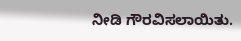ನೀಡಿ ಗೌರವಿಸಲಾಯಿತು.